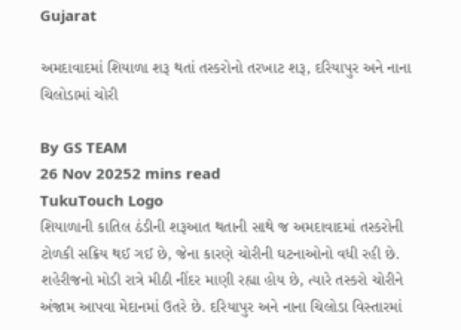Gujarat

અમદાવાદમાં શિયાળા શરૂ થતાં તસ્કરોનો તરખાટ શરૂ, દરિયાપુર અને નાના ચિલોડામાં ચોરી

By GS TEAM
26 Nov 20252 mins read
TukuTouch Logo
શિયાળાની કાતિલ ઠંડીની શરૂઆત થતાની સાથે જ અમદાવાદમાં તસ્કરોની ટોળકી સક્રિય થઈ ગઈ છે, જેના કારણે ચોરીની ઘટનાઓનો વધી રહી છે. શહેરીજનો મોડી રાત્રે મીઠી નીંદર માણી રહ્યા હોય છે, ત્યારે તસ્કરો ચોરીને અંજામ આપવા મેદાનમાં ઉતરે છે. દરિયાપુર અને નાના ચિલોડા વિસ્તારમાં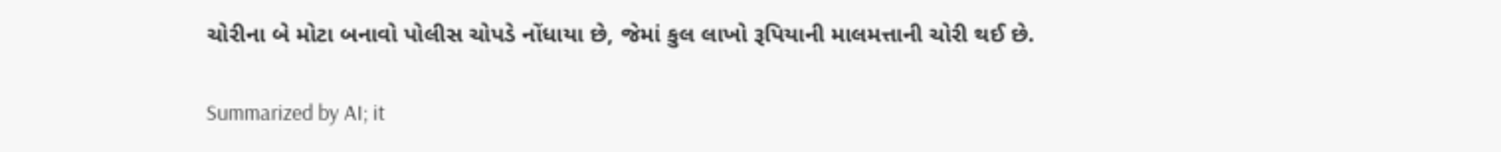ચોરીના બે મોટા બનાવો પોલીસ ચોપડે નોંધાયા છે, જેમાં કુલ લાખો રૂપિયાની માલમત્તાની ચોરી થઈ છે.

Summarized by AI; it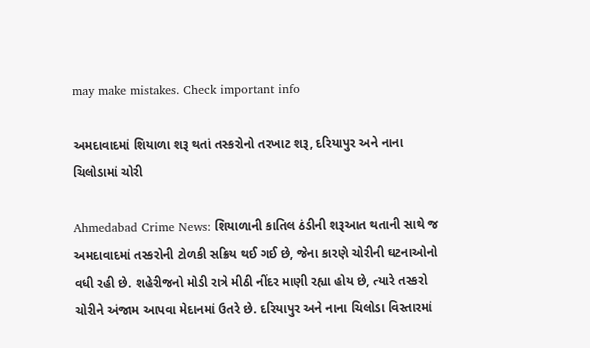may make mistakes. Check important info

અમદાવાદમાં શિયાળા શરૂ થતાં તસ્કરોનો તરખાટ શરૂ, દરિયાપુર અને નાના ચિલોડામાં ચોરી

Ahmedabad Crime News: શિયાળાની કાતિલ ઠંડીની શરૂઆત થતાની સાથે જ અમદાવાદમાં તસ્કરોની ટોળકી સક્રિય થઈ ગઈ છે, જેના કારણે ચોરીની ઘટનાઓનો વધી રહી છે. શહેરીજનો મોડી રાત્રે મીઠી નીંદર માણી રહ્યા હોય છે, ત્યારે તસ્કરો ચોરીને અંજામ આપવા મેદાનમાં ઉતરે છે. દરિયાપુર અને નાના ચિલોડા વિસ્તારમાં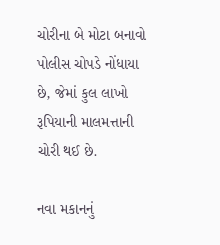ચોરીના બે મોટા બનાવો પોલીસ ચોપડે નોંધાયા છે, જેમાં કુલ લાખો રૂપિયાની માલમત્તાની ચોરી થઈ છે.

નવા મકાનનું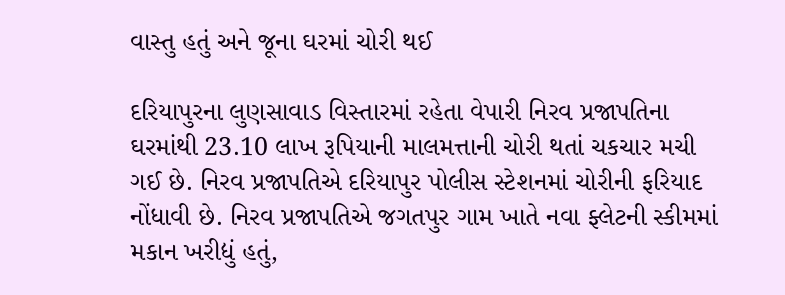વાસ્તુ હતું અને જૂના ઘરમાં ચોરી થઈ

દરિયાપુરના લુણસાવાડ વિસ્તારમાં રહેતા વેપારી નિરવ પ્રજાપતિના ઘરમાંથી 23.10 લાખ રૂપિયાની માલમત્તાની ચોરી થતાં ચકચાર મચી ગઈ છે. નિરવ પ્રજાપતિએ દરિયાપુર પોલીસ સ્ટેશનમાં ચોરીની ફરિયાદ નોંધાવી છે. નિરવ પ્રજાપતિએ જગતપુર ગામ ખાતે નવા ફ્લેટની સ્કીમમાં મકાન ખરીદ્યું હતું,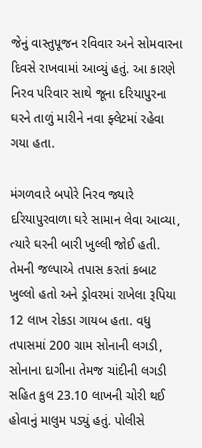જેનું વાસ્તુપૂજન રવિવાર અને સોમવારના દિવસે રાખવામાં આવ્યું હતું. આ કારણે નિરવ પરિવાર સાથે જૂના દરિયાપુરના ઘરને તાળું મારીને નવા ફ્લેટમાં રહેવા ગયા હતા.

મંગળવારે બપોરે નિરવ જ્યારે દરિયાપુરવાળા ઘરે સામાન લેવા આવ્યા, ત્યારે ઘરની બારી ખુલ્લી જોઈ હતી. તેમની જલ્પાએ તપાસ કરતાં કબાટ ખુલ્લો હતો અને ડ્રોવરમાં રાખેલા રૂપિયા 12 લાખ રોકડા ગાયબ હતા. વધુ તપાસમાં 200 ગ્રામ સોનાની લગડી, સોનાના દાગીના તેમજ ચાંદીની લગડી સહિત કુલ 23.10 લાખની ચોરી થઈ હોવાનું માલુમ પડ્યું હતું. પોલીસે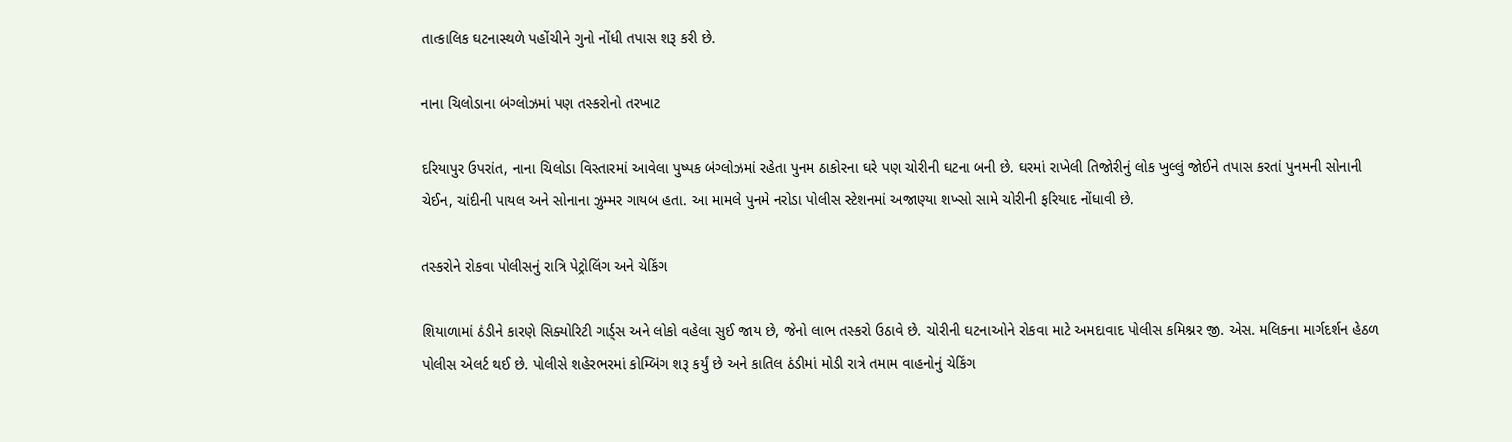તાત્કાલિક ઘટનાસ્થળે પહોંચીને ગુનો નોંધી તપાસ શરૂ કરી છે.

નાના ચિલોડાના બંગ્લોઝમાં પણ તસ્કરોનો તરખાટ

દરિયાપુર ઉપરાંત, નાના ચિલોડા વિસ્તારમાં આવેલા પુષ્પક બંગ્લોઝમાં રહેતા પુનમ ઠાકોરના ઘરે પણ ચોરીની ઘટના બની છે. ઘરમાં રાખેલી તિજોરીનું લોક ખુલ્લું જોઈને તપાસ કરતાં પુનમની સોનાની ચેઈન, ચાંદીની પાયલ અને સોનાના ઝુમ્મર ગાયબ હતા. આ મામલે પુનમે નરોડા પોલીસ સ્ટેશનમાં અજાણ્યા શખ્સો સામે ચોરીની ફરિયાદ નોંધાવી છે.

તસ્કરોને રોકવા પોલીસનું રાત્રિ પેટ્રોલિંગ અને ચેકિંગ

શિયાળામાં ઠંડીને કારણે સિક્યોરિટી ગાર્ડ્સ અને લોકો વહેલા સુઈ જાય છે, જેનો લાભ તસ્કરો ઉઠાવે છે. ચોરીની ઘટનાઓને રોકવા માટે અમદાવાદ પોલીસ કમિશ્નર જી. એસ. મલિકના માર્ગદર્શન હેઠળ પોલીસ એલર્ટ થઈ છે. પોલીસે શહેરભરમાં કોમ્બિંગ શરૂ કર્યું છે અને કાતિલ ઠંડીમાં મોડી રાત્રે તમામ વાહનોનું ચેકિંગ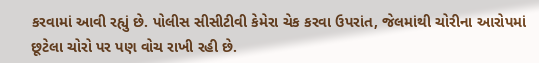કરવામાં આવી રહ્યું છે. પોલીસ સીસીટીવી કેમેરા ચેક કરવા ઉપરાંત, જેલમાંથી ચોરીના આરોપમાં છૂટેલા ચોરો પર પણ વોચ રાખી રહી છે.